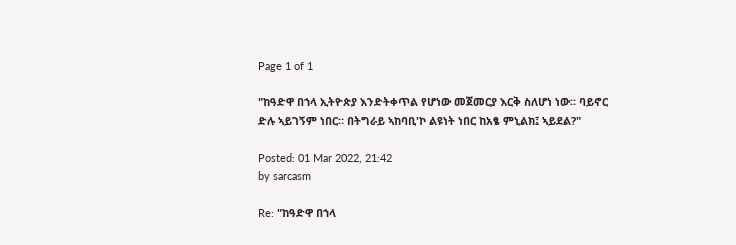Page 1 of 1

"ከዓድዋ በኀላ ኢትዮጵያ እንድትቀጥል የሆነው መጀመርያ እርቅ ስለሆነ ነው። ባይኖር ድሉ ኣይገኝም ነበር። በትግራይ ኣከባቢ'ኮ ልዩነት ነበር ከአፄ ምኒልክ፤ ኣይደል?"

Posted: 01 Mar 2022, 21:42
by sarcasm

Re: "ከዓድዋ በኀላ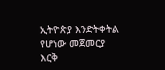ኢትዮጵያ እንድትቀትል የሆነው መጀመርያ እርቅ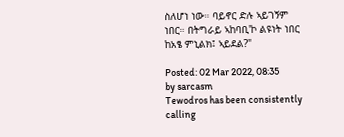ስለሆነ ነው። ባይኖር ድሉ ኣይገኝም ነበር። በትግራይ ኣከባቢ'ኮ ልዩነት ነበር ከአፄ ምኒልክ፤ ኣይደል?"

Posted: 02 Mar 2022, 08:35
by sarcasm
Tewodros has been consistently calling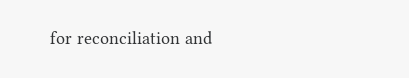for reconciliation and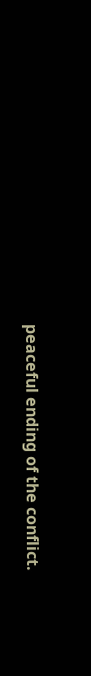peaceful ending of the conflict.